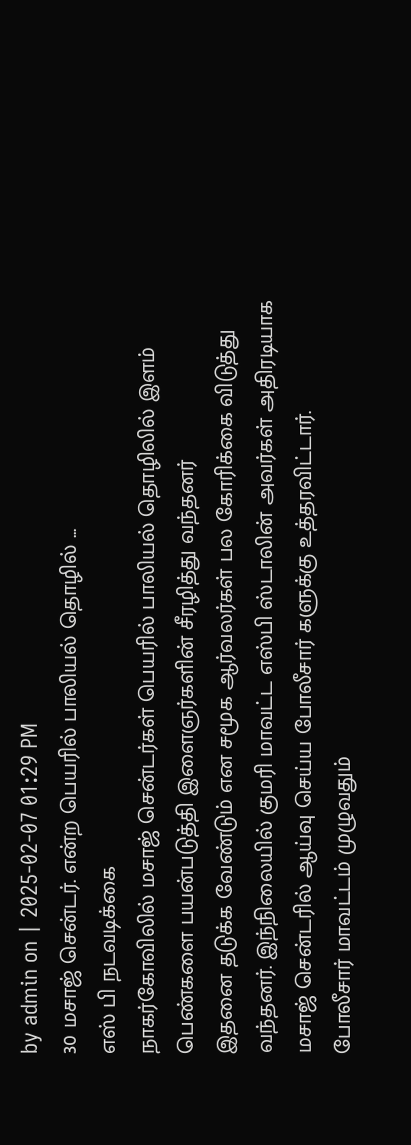by admin on | 2025-02-07 01:29 PM
30 மசாஜ் சென்டர். என்ற பெயரில் பாலியல் தொழில் ...
எஸ் பி நடவடிக்கை
நாகர்கோவிலில் மசாஜ் சென்டர்கள் பெயரில் பாலியல் தொழிலில் இளம் பெண்களை பயன்படுத்தி இளைஞர்களின் சீரழித்து வந்தனர்
இதனை தடுக்க வேண்டும் என சமூக ஆர்வலர்கள் பல கோரிக்கை விடுத்து வந்தனர். இந்நிலையில் குமரி மாவட்ட எஸ்பி ஸ்டாலின் அவர்கள் அதிரடியாக மசாஜ் சென்டரில் ஆய்வு செய்ய போலீசார் களுக்கு உத்தரவிட்டார்.
போலீசார் மாவட்டம் முழுவதும்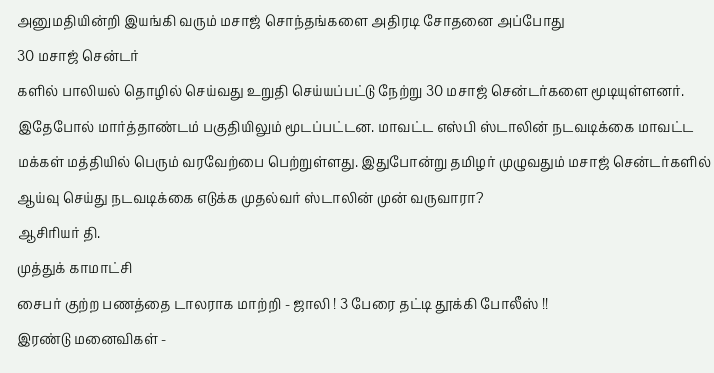அனுமதியின்றி இயங்கி வரும் மசாஜ் சொந்தங்களை அதிரடி சோதனை அப்போது
30 மசாஜ் சென்டர்
களில் பாலியல் தொழில் செய்வது உறுதி செய்யப்பட்டு நேற்று 30 மசாஜ் சென்டர்களை மூடியுள்ளனர். இதேபோல் மார்த்தாண்டம் பகுதியிலும் மூடப்பட்டன. மாவட்ட எஸ்பி ஸ்டாலின் நடவடிக்கை மாவட்ட மக்கள் மத்தியில் பெரும் வரவேற்பை பெற்றுள்ளது. இதுபோன்று தமிழர் முழுவதும் மசாஜ் சென்டர்களில் ஆய்வு செய்து நடவடிக்கை எடுக்க முதல்வர் ஸ்டாலின் முன் வருவாரா?
ஆசிரியர் தி.
முத்துக் காமாட்சி
சைபர் குற்ற பணத்தை டாலராக மாற்றி - ஜாலி ! 3 பேரை தட்டி தூக்கி போலீஸ் !!
இரண்டு மனைவிகள் -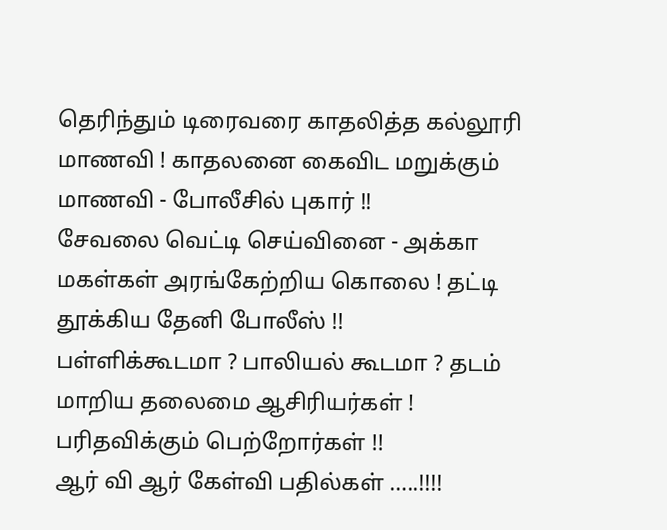தெரிந்தும் டிரைவரை காதலித்த கல்லூரி மாணவி ! காதலனை கைவிட மறுக்கும் மாணவி - போலீசில் புகார் !!
சேவலை வெட்டி செய்வினை - அக்கா மகள்கள் அரங்கேற்றிய கொலை ! தட்டி தூக்கிய தேனி போலீஸ் !!
பள்ளிக்கூடமா ? பாலியல் கூடமா ? தடம் மாறிய தலைமை ஆசிரியர்கள் ! பரிதவிக்கும் பெற்றோர்கள் !!
ஆர் வி ஆர் கேள்வி பதில்கள் …..!!!!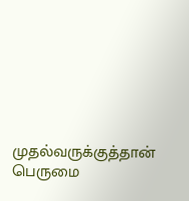முதல்வருக்குத்தான் பெருமை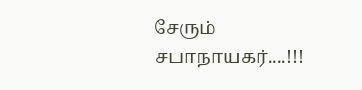சேரும் சபாநாயகர்....!!!